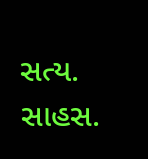સત્ય. સાહસ.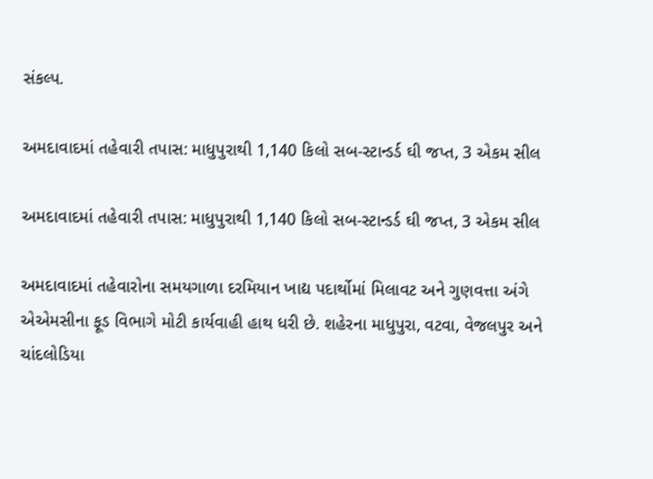સંકલ્પ.

અમદાવાદમાં તહેવારી તપાસ: માધુપુરાથી 1,140 કિલો સબ-સ્ટાન્ડર્ડ ઘી જપ્ત, 3 એકમ સીલ

અમદાવાદમાં તહેવારી તપાસ: માધુપુરાથી 1,140 કિલો સબ-સ્ટાન્ડર્ડ ઘી જપ્ત, 3 એકમ સીલ

અમદાવાદમાં તહેવારોના સમયગાળા દરમિયાન ખાદ્ય પદાર્થોમાં મિલાવટ અને ગુણવત્તા અંગે એએમસીના ફૂડ વિભાગે મોટી કાર્યવાહી હાથ ધરી છે. શહેરના માધુપુરા, વટવા, વેજલપુર અને ચાંદલોડિયા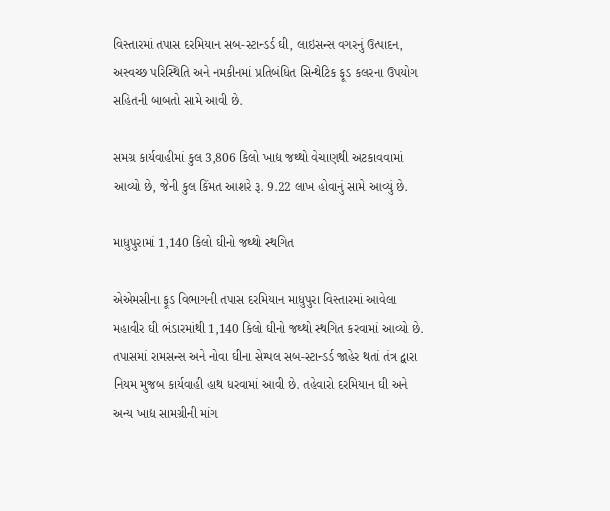વિસ્તારમાં તપાસ દરમિયાન સબ-સ્ટાન્ડર્ડ ઘી, લાઇસન્સ વગરનું ઉત્પાદન, અસ્વચ્છ પરિસ્થિતિ અને નમકીનમાં પ્રતિબંધિત સિન્થેટિક ફૂડ કલરના ઉપયોગ સહિતની બાબતો સામે આવી છે.

સમગ્ર કાર્યવાહીમાં કુલ 3,806 કિલો ખાદ્ય જથ્થો વેચાણથી અટકાવવામાં આવ્યો છે, જેની કુલ કિંમત આશરે રૂ. 9.22 લાખ હોવાનું સામે આવ્યું છે.

માધુપુરામાં 1,140 કિલો ઘીનો જથ્થો સ્થગિત

એએમસીના ફૂડ વિભાગની તપાસ દરમિયાન માધુપુરા વિસ્તારમાં આવેલા મહાવીર ઘી ભંડારમાંથી 1,140 કિલો ઘીનો જથ્થો સ્થગિત કરવામાં આવ્યો છે. તપાસમાં રામસન્સ અને નોવા ઘીના સેમ્પલ સબ-સ્ટાન્ડર્ડ જાહેર થતાં તંત્ર દ્વારા નિયમ મુજબ કાર્યવાહી હાથ ધરવામાં આવી છે. તહેવારો દરમિયાન ઘી અને અન્ય ખાદ્ય સામગ્રીની માંગ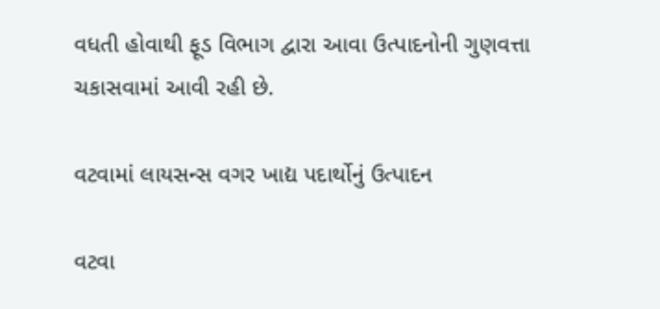વધતી હોવાથી ફૂડ વિભાગ દ્વારા આવા ઉત્પાદનોની ગુણવત્તા ચકાસવામાં આવી રહી છે.

વટવામાં લાયસન્સ વગર ખાદ્ય પદાર્થોનું ઉત્પાદન

વટવા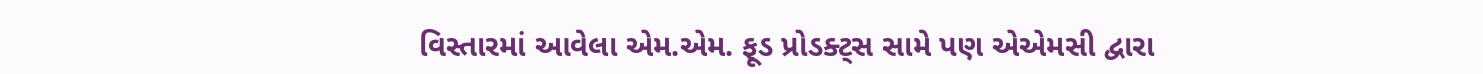વિસ્તારમાં આવેલા એમ.એમ. ફૂડ પ્રોડક્ટ્સ સામે પણ એએમસી દ્વારા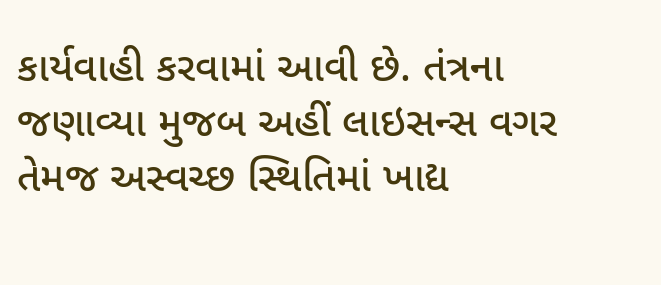કાર્યવાહી કરવામાં આવી છે. તંત્રના જણાવ્યા મુજબ અહીં લાઇસન્સ વગર તેમજ અસ્વચ્છ સ્થિતિમાં ખાદ્ય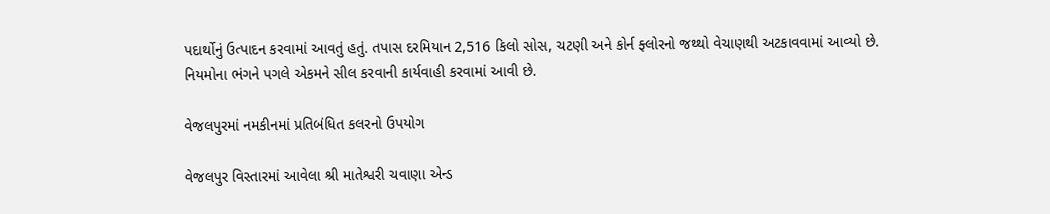પદાર્થોનું ઉત્પાદન કરવામાં આવતું હતું. તપાસ દરમિયાન 2,516 કિલો સોસ, ચટણી અને કોર્ન ફ્લોરનો જથ્થો વેચાણથી અટકાવવામાં આવ્યો છે. નિયમોના ભંગને પગલે એકમને સીલ કરવાની કાર્યવાહી કરવામાં આવી છે.

વેજલપુરમાં નમકીનમાં પ્રતિબંધિત કલરનો ઉપયોગ

વેજલપુર વિસ્તારમાં આવેલા શ્રી માતેશ્વરી ચવાણા એન્ડ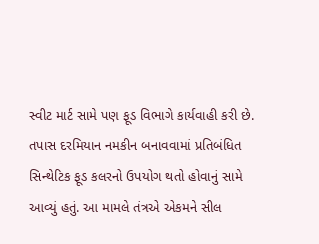સ્વીટ માર્ટ સામે પણ ફૂડ વિભાગે કાર્યવાહી કરી છે. તપાસ દરમિયાન નમકીન બનાવવામાં પ્રતિબંધિત સિન્થેટિક ફૂડ કલરનો ઉપયોગ થતો હોવાનું સામે આવ્યું હતું. આ મામલે તંત્રએ એકમને સીલ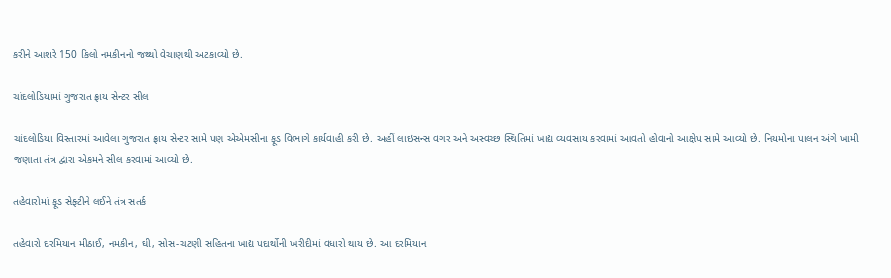કરીને આશરે 150 કિલો નમકીનનો જથ્થો વેચાણથી અટકાવ્યો છે.

ચાંદલોડિયામાં ગુજરાત ફ્રાય સેન્ટર સીલ

ચાંદલોડિયા વિસ્તારમાં આવેલા ગુજરાત ફ્રાય સેન્ટર સામે પણ એએમસીના ફૂડ વિભાગે કાર્યવાહી કરી છે. અહીં લાઇસન્સ વગર અને અસ્વચ્છ સ્થિતિમાં ખાદ્ય વ્યવસાય કરવામાં આવતો હોવાનો આક્ષેપ સામે આવ્યો છે. નિયમોના પાલન અંગે ખામી જણાતા તંત્ર દ્વારા એકમને સીલ કરવામાં આવ્યો છે.

તહેવારોમાં ફૂડ સેફ્ટીને લઈને તંત્ર સતર્ક

તહેવારો દરમિયાન મીઠાઈ, નમકીન, ઘી, સોસ-ચટણી સહિતના ખાદ્ય પદાર્થોની ખરીદીમાં વધારો થાય છે. આ દરમિયાન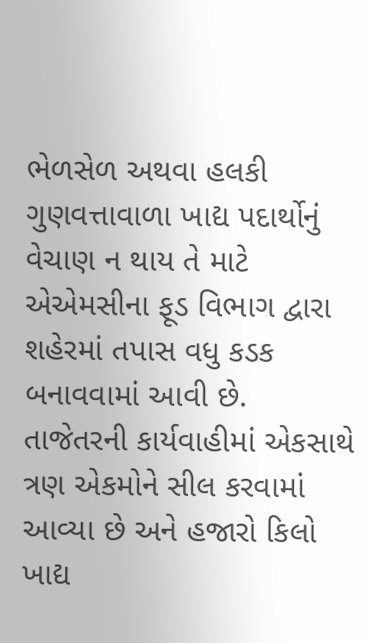ભેળસેળ અથવા હલકી ગુણવત્તાવાળા ખાદ્ય પદાર્થોનું વેચાણ ન થાય તે માટે એએમસીના ફૂડ વિભાગ દ્વારા શહેરમાં તપાસ વધુ કડક બનાવવામાં આવી છે. તાજેતરની કાર્યવાહીમાં એકસાથે ત્રણ એકમોને સીલ કરવામાં આવ્યા છે અને હજારો કિલો ખાદ્ય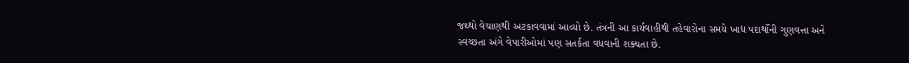જથ્થો વેચાણથી અટકાવવામાં આવ્યો છે. તંત્રની આ કાર્યવાહીથી તહેવારોના સમયે ખાદ્ય પદાર્થોની ગુણવત્તા અને સ્વચ્છતા અંગે વેપારીઓમાં પણ સતર્કતા વધવાની શક્યતા છે.